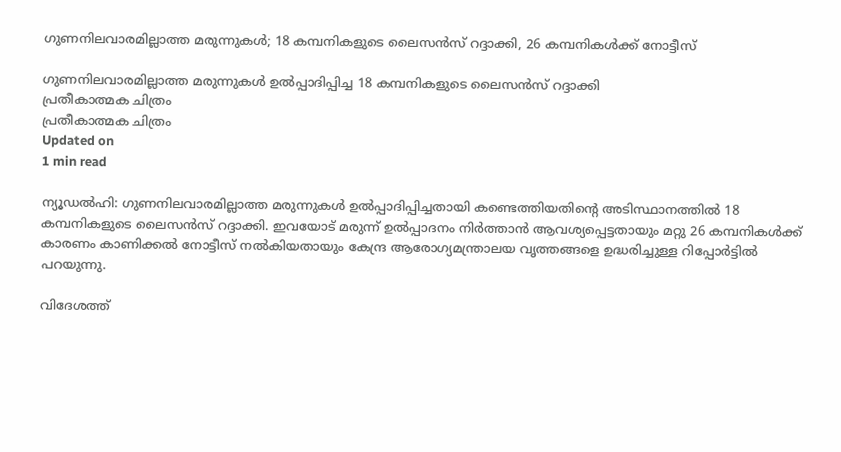ഗുണനിലവാരമില്ലാത്ത മരുന്നുകള്‍; 18 കമ്പനികളുടെ ലൈസന്‍സ് റദ്ദാക്കി, 26 കമ്പനികള്‍ക്ക് നോട്ടീസ്

ഗുണനിലവാരമില്ലാത്ത മരുന്നുകള്‍ ഉല്‍പ്പാദിപ്പിച്ച 18 കമ്പനികളുടെ ലൈസന്‍സ് റദ്ദാക്കി
പ്രതീകാത്മക ചിത്രം
പ്രതീകാത്മക ചിത്രം
Updated on
1 min read

ന്യൂഡല്‍ഹി: ഗുണനിലവാരമില്ലാത്ത മരുന്നുകള്‍ ഉല്‍പ്പാദിപ്പിച്ചതായി കണ്ടെത്തിയതിന്റെ അടിസ്ഥാനത്തില്‍ 18 കമ്പനികളുടെ ലൈസന്‍സ് റദ്ദാക്കി. ഇവയോട് മരുന്ന് ഉല്‍പ്പാദനം നിര്‍ത്താന്‍ ആവശ്യപ്പെട്ടതായും മറ്റു 26 കമ്പനികള്‍ക്ക് കാരണം കാണിക്കല്‍ നോട്ടീസ് നല്‍കിയതായും കേന്ദ്ര ആരോഗ്യമന്ത്രാലയ വൃത്തങ്ങളെ ഉദ്ധരിച്ചുള്ള റിപ്പോര്‍ട്ടില്‍ പറയുന്നു.

വിദേശത്ത്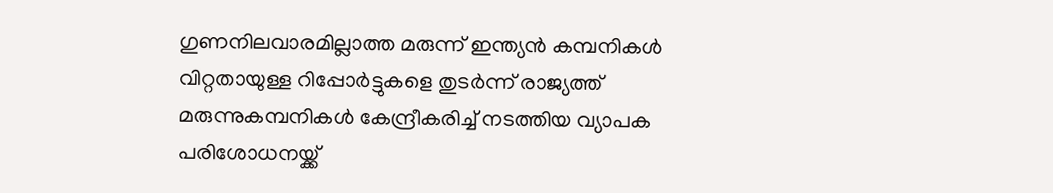ഗുണനിലവാരമില്ലാത്ത മരുന്ന് ഇന്ത്യന്‍ കമ്പനികള്‍ വിറ്റതായുള്ള റിപ്പോര്‍ട്ടുകളെ തുടര്‍ന്ന് രാജ്യത്ത് മരുന്നുകമ്പനികള്‍ കേന്ദ്രീകരിച്ച് നടത്തിയ വ്യാപക പരിശോധനയ്ക്ക്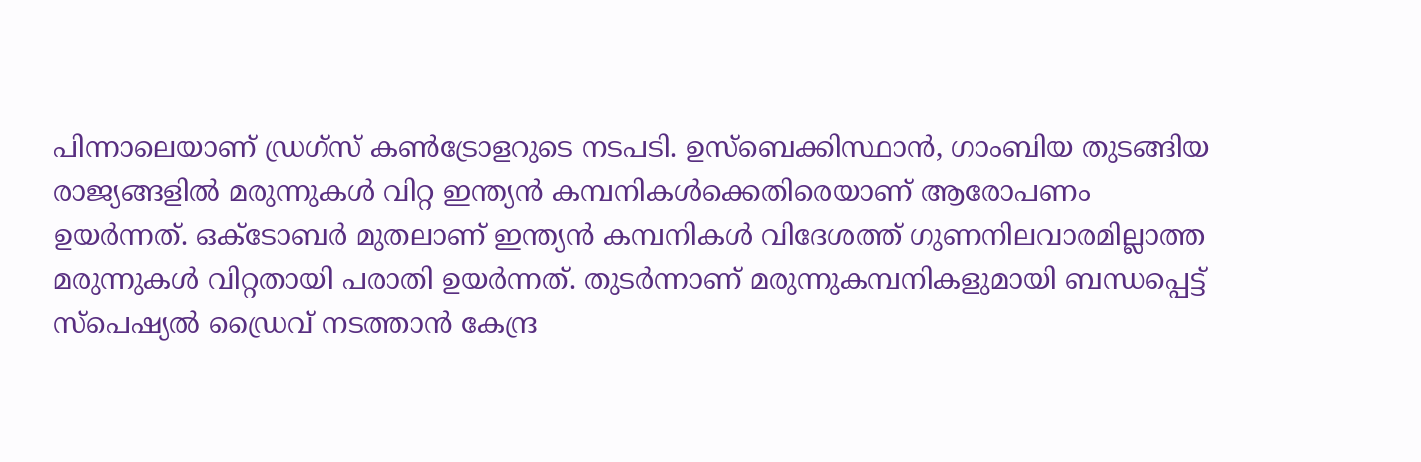പിന്നാലെയാണ് ഡ്രഗ്‌സ് കണ്‍ട്രോളറുടെ നടപടി. ഉസ്‌ബെക്കിസ്ഥാന്‍, ഗാംബിയ തുടങ്ങിയ രാജ്യങ്ങളില്‍ മരുന്നുകള്‍ വിറ്റ ഇന്ത്യന്‍ കമ്പനികള്‍ക്കെതിരെയാണ് ആരോപണം ഉയര്‍ന്നത്. ഒക്ടോബര്‍ മുതലാണ് ഇന്ത്യന്‍ കമ്പനികള്‍ വിദേശത്ത് ഗുണനിലവാരമില്ലാത്ത മരുന്നുകള്‍ വിറ്റതായി പരാതി ഉയര്‍ന്നത്. തുടര്‍ന്നാണ് മരുന്നുകമ്പനികളുമായി ബന്ധപ്പെട്ട് സ്‌പെഷ്യല്‍ ഡ്രൈവ് നടത്താന്‍ കേന്ദ്ര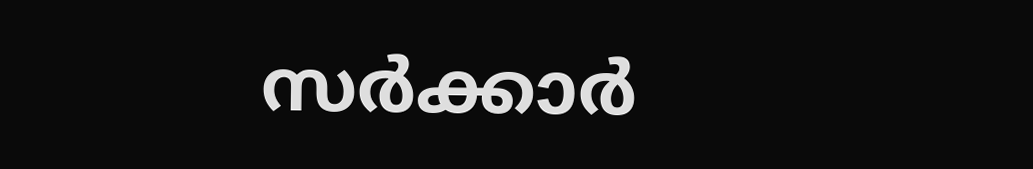സര്‍ക്കാര്‍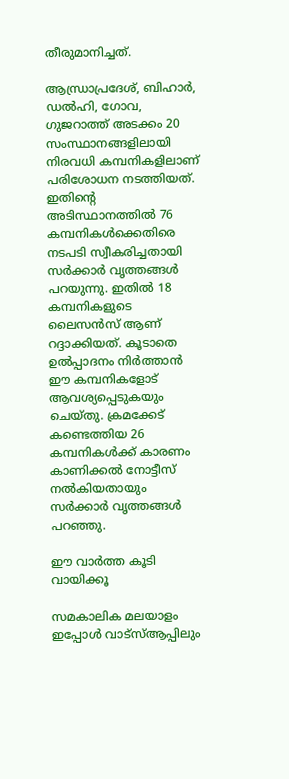തീരുമാനിച്ചത്.

ആന്ധ്രാപ്രദേശ്, ബിഹാര്‍, ഡല്‍ഹി, ഗോവ, ഗുജറാത്ത് അടക്കം 20 സംസ്ഥാനങ്ങളിലായി നിരവധി കമ്പനികളിലാണ് പരിശോധന നടത്തിയത്. ഇതിന്റെ അടിസ്ഥാനത്തില്‍ 76 കമ്പനികള്‍ക്കെതിരെ നടപടി സ്വീകരിച്ചതായി സര്‍ക്കാര്‍ വൃത്തങ്ങള്‍ പറയുന്നു. ഇതില്‍ 18 കമ്പനികളുടെ ലൈസന്‍സ് ആണ് റദ്ദാക്കിയത്. കൂടാതെ ഉല്‍പ്പാദനം നിര്‍ത്താന്‍ ഈ കമ്പനികളോട് ആവശ്യപ്പെടുകയും ചെയ്തു. ക്രമക്കേട് കണ്ടെത്തിയ 26 കമ്പനികള്‍ക്ക് കാരണം കാണിക്കല്‍ നോട്ടീസ് നല്‍കിയതായും സര്‍ക്കാര്‍ വൃത്തങ്ങള്‍ പറഞ്ഞു.

ഈ വാര്‍ത്ത കൂടി വായിക്കൂ

സമകാലിക മലയാളം ഇപ്പോള്‍ വാട്‌സ്ആപ്പിലും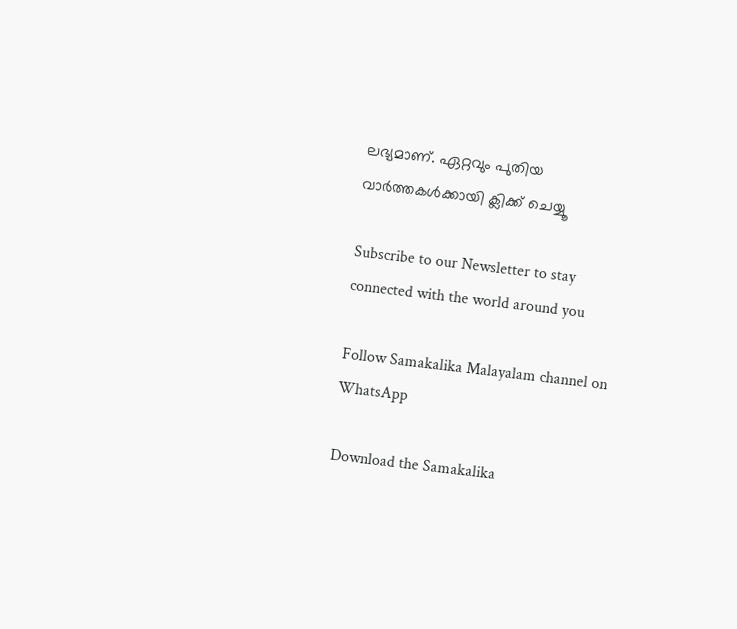ലഭ്യമാണ്. ഏറ്റവും പുതിയ വാര്‍ത്തകള്‍ക്കായി ക്ലിക്ക് ചെയ്യൂ

Subscribe to our Newsletter to stay connected with the world around you

Follow Samakalika Malayalam channel on WhatsApp

Download the Samakalika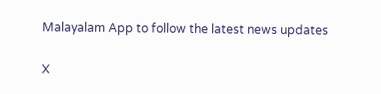Malayalam App to follow the latest news updates

X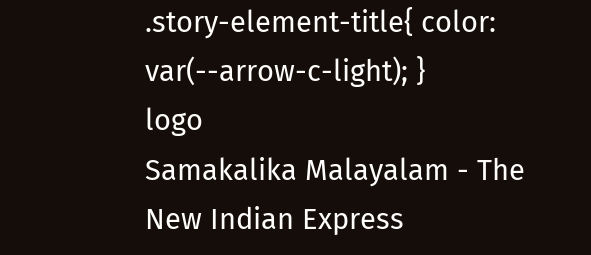.story-element-title{ color: var(--arrow-c-light); }
logo
Samakalika Malayalam - The New Indian Express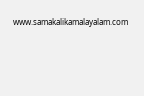www.samakalikamalayalam.com